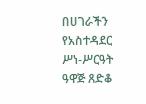በሀገራችን የአስተዳደር ሥነ-ሥርዓት ዓዋጅ ጸድቆ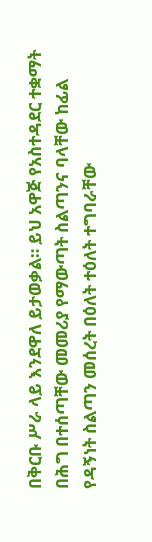በቅርቡ ሥራ ላይ እንደዋለ ይታወቃል። ይህ አዋጅ የአስተዳደር ተቋማት በሕግ በተሰጣቸው መመሪያ የማውጣት ስልጣንና ባላቸው ከፊል የዳኝነት ስልጣን መሰረት በዕለት ተዕለት ተግባራቸው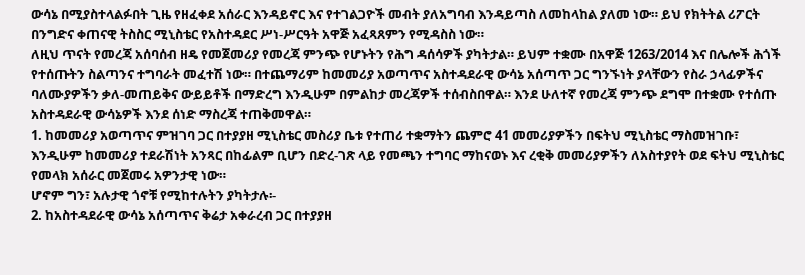ውሳኔ በሚያስተላልፉበት ጊዜ የዘፈቀደ አሰራር እንዳይኖር እና የተገልጋዮች መብት ያለአግባብ እንዳይጣስ ለመከላከል ያለመ ነው። ይህ የክትትል ሪፖርት በንግድና ቀጠናዊ ትስስር ሚኒስቴር የአስተዳደር ሥነ-ሥርዓት አዋጅ አፈጻጸምን የሚዳስስ ነው።
ለዚህ ጥናት የመረጃ አሰባሰብ ዘዴ የመጀመሪያ የመረጃ ምንጭ የሆኑትን የሕግ ዳሰሳዎች ያካትታል። ይህም ተቋሙ በአዋጅ 1263/2014 እና በሌሎች ሕጎች የተሰጡትን ስልጣንና ተግባራት መፈተሽ ነው። በተጨማሪም ከመመሪያ አወጣጥና አስተዳደራዊ ውሳኔ አሰጣጥ ጋር ግንኙነት ያላቸውን የስራ ኃላፊዎችና ባለሙያዎችን ቃለ-መጠይቅና ውይይቶች በማድረግ እንዲሁም በምልከታ መረጃዎች ተሰብስበዋል። እንደ ሁለተኛ የመረጃ ምንጭ ደግሞ በተቋሙ የተሰጡ አስተዳደራዊ ውሳኔዎች እንደ ሰነድ ማስረጃ ተጠቅመዋል።
1. ከመመሪያ አወጣጥና ምዝገባ ጋር በተያያዘ ሚኒስቴር መስሪያ ቤቱ የተጠሪ ተቋማትን ጨምሮ 41 መመሪያዎችን በፍትህ ሚኒስቴር ማስመዝገቡ፣ እንዲሁም ከመመሪያ ተደራሽነት አንጻር በከፊልም ቢሆን በድረ-ገጽ ላይ የመጫን ተግባር ማከናወኑ እና ረቂቅ መመሪያዎችን ለአስተያየት ወደ ፍትህ ሚኒስቴር የመላክ አሰራር መጀመሩ አዎንታዊ ነው።
ሆኖም ግን፣ አሉታዊ ጎኖቹ የሚከተሉትን ያካትታሉ፡-
2. ከአስተዳደራዊ ውሳኔ አሰጣጥና ቅሬታ አቀራረብ ጋር በተያያዘ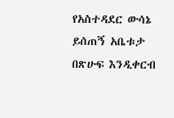የአስተዳደር ውሳኔ ይሰጠኝ አቤቱታ በጽሁፍ እንዲቀርብ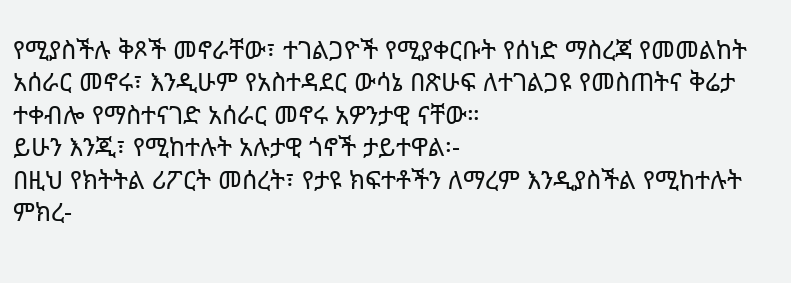የሚያስችሉ ቅጾች መኖራቸው፣ ተገልጋዮች የሚያቀርቡት የሰነድ ማስረጃ የመመልከት አሰራር መኖሩ፣ እንዲሁም የአስተዳደር ውሳኔ በጽሁፍ ለተገልጋዩ የመስጠትና ቅሬታ ተቀብሎ የማስተናገድ አሰራር መኖሩ አዎንታዊ ናቸው።
ይሁን እንጂ፣ የሚከተሉት አሉታዊ ጎኖች ታይተዋል፡-
በዚህ የክትትል ሪፖርት መሰረት፣ የታዩ ክፍተቶችን ለማረም እንዲያስችል የሚከተሉት ምክረ-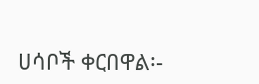ሀሳቦች ቀርበዋል፡-